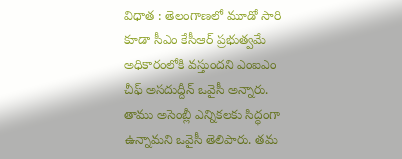విధాత : తెలంగాణలో మూడో సారి కూడా సీఎం కేసీఆర్ ప్రభుత్వమే అధికారంలోకి వస్తుందని ఎంఐఎం చీఫ్ అసదుద్దీన్ ఒవైసీ అన్నారు. తాము అసెంబ్లీ ఎన్నికలకు సిద్ధంగా ఉన్నామని ఒవైసీ తెలిపారు. తమ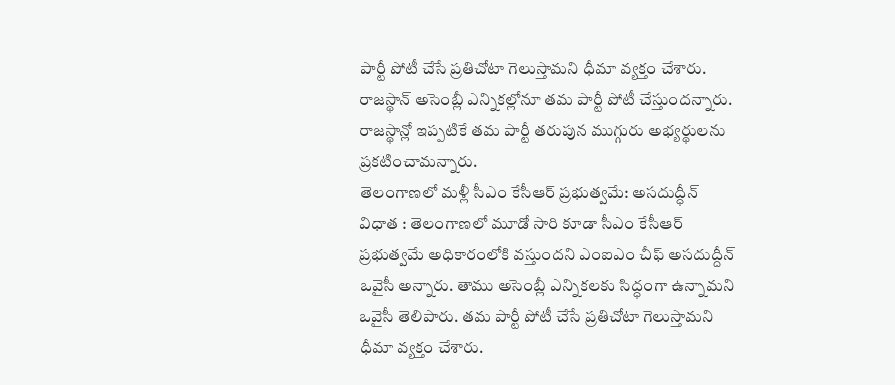పార్టీ పోటీ చేసే ప్రతిచోటా గెలుస్తామని ధీమా వ్యక్తం చేశారు. రాజస్థాన్ అసెంబ్లీ ఎన్నికల్లోనూ తమ పార్టీ పోటీ చేస్తుందన్నారు. రాజస్థాన్లో ఇప్పటికే తమ పార్టీ తరుపున ముగ్గురు అభ్యర్థులను ప్రకటించామన్నారు.
తెలంగాణలో మళ్లీ సీఎం కేసీఆర్ ప్రభుత్వమే: అసదుద్ధీన్
విధాత : తెలంగాణలో మూడో సారి కూడా సీఎం కేసీఆర్ ప్రభుత్వమే అధికారంలోకి వస్తుందని ఎంఐఎం చీఫ్ అసదుద్దీన్ ఒవైసీ అన్నారు. తాము అసెంబ్లీ ఎన్నికలకు సిద్ధంగా ఉన్నామని ఒవైసీ తెలిపారు. తమ పార్టీ పోటీ చేసే ప్రతిచోటా గెలుస్తామని ధీమా వ్యక్తం చేశారు.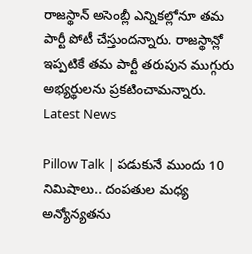రాజస్థాన్ అసెంబ్లీ ఎన్నికల్లోనూ తమ పార్టీ పోటీ చేస్తుందన్నారు. రాజస్థాన్లో ఇప్పటికే తమ పార్టీ తరుపున ముగ్గురు అభ్యర్థులను ప్రకటించామన్నారు.
Latest News

Pillow Talk | పడుకునే ముందు 10 నిమిషాలు.. దంపతుల మధ్య అన్యోన్యతను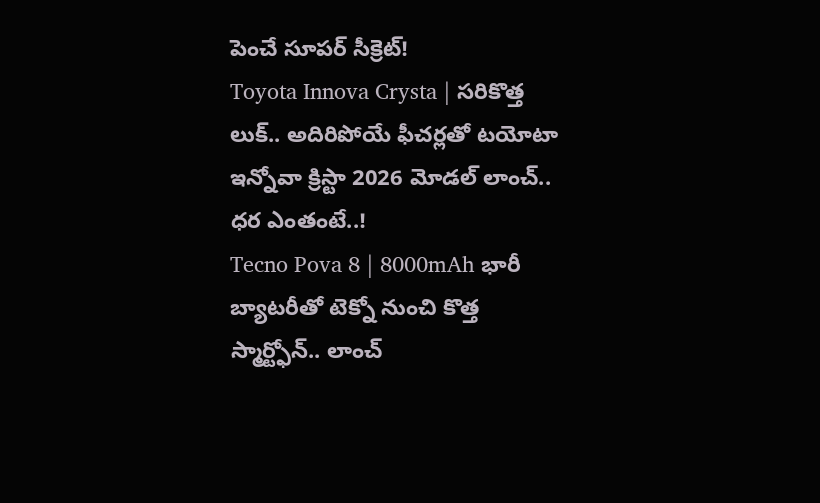పెంచే సూపర్ సీక్రెట్!
Toyota Innova Crysta | సరికొత్త లుక్.. అదిరిపోయే ఫీచర్లతో టయోటా ఇన్నోవా క్రిస్టా 2026 మోడల్ లాంచ్.. ధర ఎంతంటే..!
Tecno Pova 8 | 8000mAh భారీ బ్యాటరీతో టెక్నో నుంచి కొత్త స్మార్ట్ఫోన్.. లాంచ్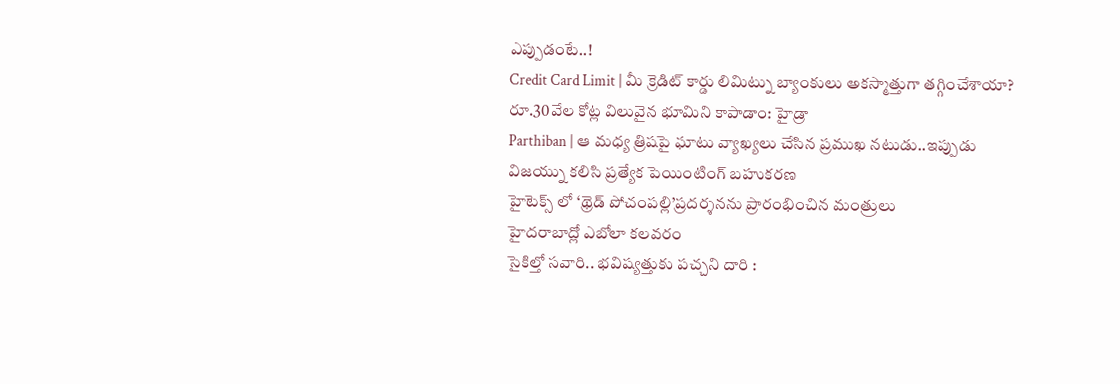ఎప్పుడంటే..!
Credit Card Limit | మీ క్రెడిట్ కార్డు లిమిట్ను బ్యాంకులు అకస్మాత్తుగా తగ్గించేశాయా?
రూ.30వేల కోట్ల విలువైన భూమిని కాపాడాం: హైడ్రా
Parthiban | ఆ మధ్య త్రిషపై ఘాటు వ్యాఖ్యలు చేసిన ప్రముఖ నటుడు..ఇప్పుడు విజయ్ను కలిసి ప్రత్యేక పెయింటింగ్ బహుకరణ
హైటెక్స్ లో ‘థ్రెడ్ పోచంపల్లి’ప్రదర్శనను ప్రారంభించిన మంత్రులు
హైదరాబాద్లో ఎబోలా కలవరం
సైకిల్తో సవారి.. భవిష్యత్తుకు పచ్చని దారి :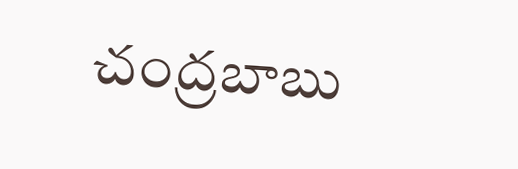చంద్రబాబు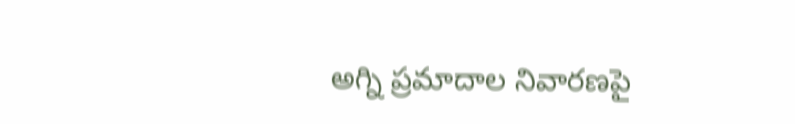అగ్ని ప్రమాదాల నివారణపై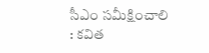సీఎం సమీక్షించాలి : కవిత